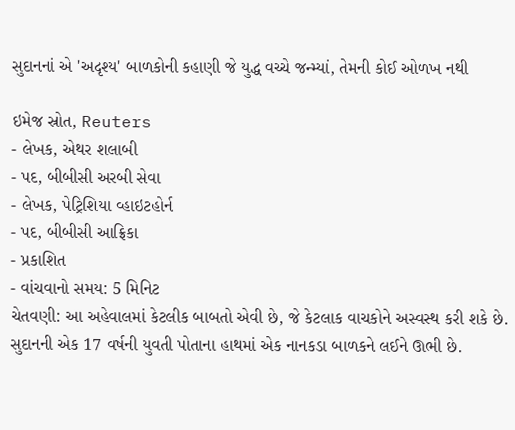સુદાનનાં એ 'અદૃશ્ય' બાળકોની કહાણી જે યુદ્ધ વચ્ચે જન્મ્યાં, તેમની કોઈ ઓળખ નથી

ઇમેજ સ્રોત, Reuters
- લેખક, એથર શલાબી
- પદ, બીબીસી અરબી સેવા
- લેખક, પેટ્રિશિયા વ્હાઇટહોર્ન
- પદ, બીબીસી આફ્રિકા
- પ્રકાશિત
- વાંચવાનો સમય: 5 મિનિટ
ચેતવણી: આ અહેવાલમાં કેટલીક બાબતો એવી છે, જે કેટલાક વાચકોને અસ્વસ્થ કરી શકે છે.
સુદાનની એક 17 વર્ષની યુવતી પોતાના હાથમાં એક નાનકડા બાળકને લઈને ઊભી છે.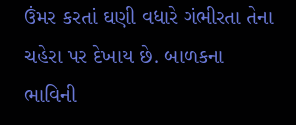ઉંમર કરતાં ઘણી વધારે ગંભીરતા તેના ચહેરા પર દેખાય છે. બાળકના ભાવિની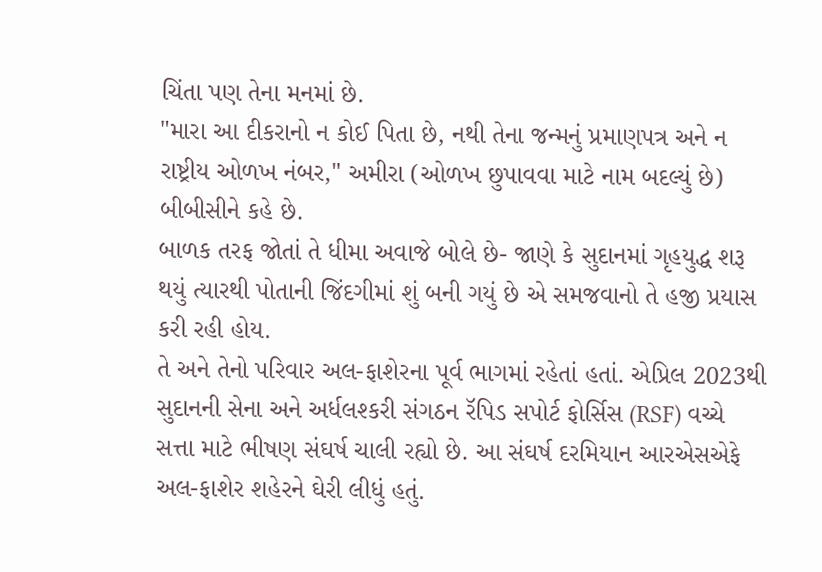ચિંતા પણ તેના મનમાં છે.
"મારા આ દીકરાનો ન કોઈ પિતા છે, નથી તેના જન્મનું પ્રમાણપત્ર અને ન રાષ્ટ્રીય ઓળખ નંબર," અમીરા (ઓળખ છુપાવવા માટે નામ બદલ્યું છે) બીબીસીને કહે છે.
બાળક તરફ જોતાં તે ધીમા અવાજે બોલે છે- જાણે કે સુદાનમાં ગૃહયુદ્ધ શરૂ થયું ત્યારથી પોતાની જિંદગીમાં શું બની ગયું છે એ સમજવાનો તે હજી પ્રયાસ કરી રહી હોય.
તે અને તેનો પરિવાર અલ-ફાશેરના પૂર્વ ભાગમાં રહેતાં હતાં. એપ્રિલ 2023થી સુદાનની સેના અને અર્ધલશ્કરી સંગઠન રૅપિડ સપોર્ટ ફોર્સિસ (RSF) વચ્ચે સત્તા માટે ભીષણ સંઘર્ષ ચાલી રહ્યો છે. આ સંઘર્ષ દરમિયાન આરએસએફે અલ-ફાશેર શહેરને ઘેરી લીધું હતું.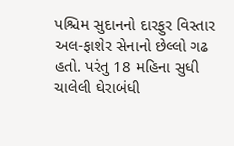પશ્ચિમ સુદાનનો દારફુર વિસ્તાર અલ-ફાશેર સેનાનો છેલ્લો ગઢ હતો. પરંતુ 18 મહિના સુધી ચાલેલી ઘેરાબંધી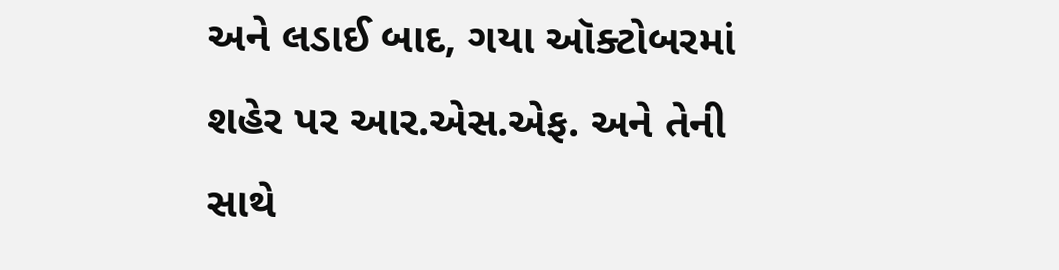અને લડાઈ બાદ, ગયા ઑક્ટોબરમાં શહેર પર આર.એસ.એફ. અને તેની સાથે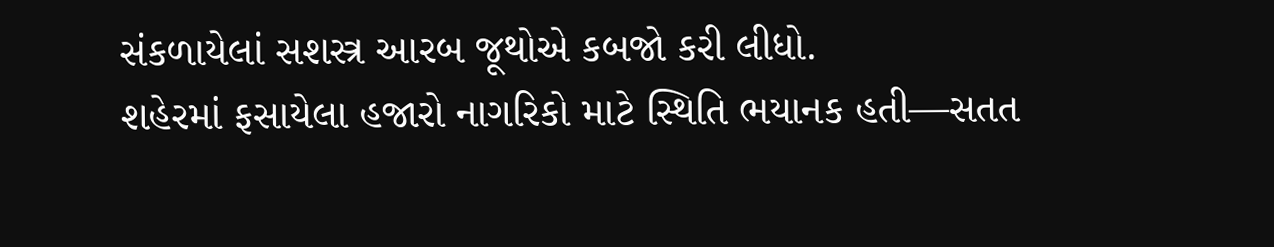સંકળાયેલાં સશસ્ત્ર આરબ જૂથોએ કબજો કરી લીધો.
શહેરમાં ફસાયેલા હજારો નાગરિકો માટે સ્થિતિ ભયાનક હતી—સતત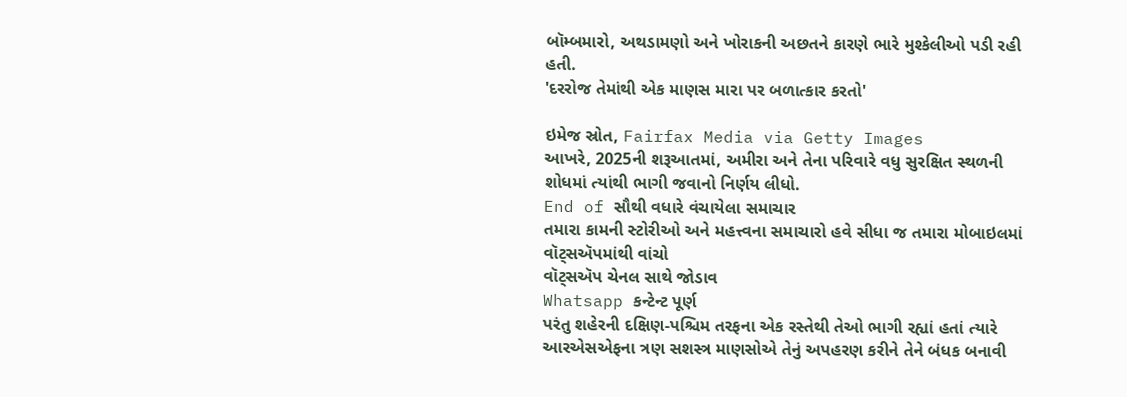બૉમ્બમારો, અથડામણો અને ખોરાકની અછતને કારણે ભારે મુશ્કેલીઓ પડી રહી હતી.
'દરરોજ તેમાંથી એક માણસ મારા પર બળાત્કાર કરતો'

ઇમેજ સ્રોત, Fairfax Media via Getty Images
આખરે, 2025ની શરૂઆતમાં, અમીરા અને તેના પરિવારે વધુ સુરક્ષિત સ્થળની શોધમાં ત્યાંથી ભાગી જવાનો નિર્ણય લીધો.
End of સૌથી વધારે વંચાયેલા સમાચાર
તમારા કામની સ્ટોરીઓ અને મહત્ત્વના સમાચારો હવે સીધા જ તમારા મોબાઇલમાં વૉટ્સઍપમાંથી વાંચો
વૉટ્સઍપ ચેનલ સાથે જોડાવ
Whatsapp કન્ટેન્ટ પૂર્ણ
પરંતુ શહેરની દક્ષિણ-પશ્ચિમ તરફના એક રસ્તેથી તેઓ ભાગી રહ્યાં હતાં ત્યારે આરએસએફના ત્રણ સશસ્ત્ર માણસોએ તેનું અપહરણ કરીને તેને બંધક બનાવી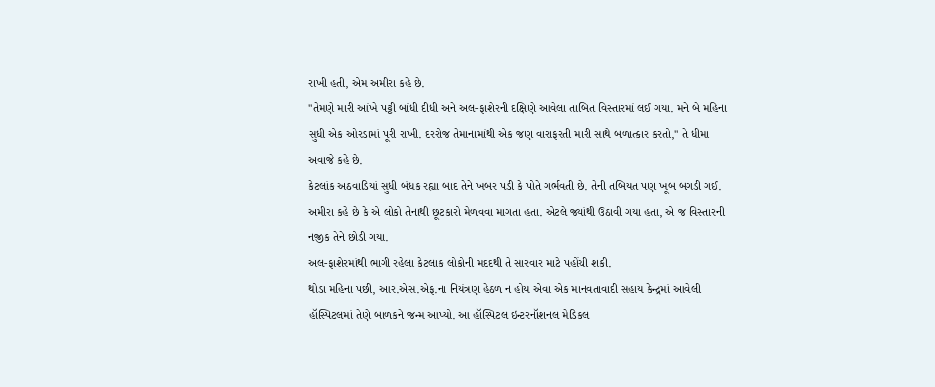રાખી હતી, એમ અમીરા કહે છે.
"તેમણે મારી આંખે પટ્ટી બાંધી દીધી અને અલ-ફાશેરની દક્ષિણે આવેલા તાબિત વિસ્તારમાં લઈ ગયા. મને બે મહિના સુધી એક ઓરડામાં પૂરી રાખી. દરરોજ તેમાનામાંથી એક જણ વારાફરતી મારી સાથે બળાત્કાર કરતો," તે ધીમા અવાજે કહે છે.
કેટલાંક અઠવાડિયાં સુધી બંધક રહ્યા બાદ તેને ખબર પડી કે પોતે ગર્ભવતી છે. તેની તબિયત પણ ખૂબ બગડી ગઈ.
અમીરા કહે છે કે એ લોકો તેનાથી છૂટકારો મેળવવા માગતા હતા. એટલે જ્યાંથી ઉઠાવી ગયા હતા, એ જ વિસ્તારની નજીક તેને છોડી ગયા.
અલ-ફાશેરમાંથી ભાગી રહેલા કેટલાક લોકોની મદદથી તે સારવાર માટે પહોંચી શકી.
થોડા મહિના પછી, આર.એસ.એફ.ના નિયંત્રણ હેઠળ ન હોય એવા એક માનવતાવાદી સહાય કેન્દ્રમાં આવેલી હૉસ્પિટલમાં તેણે બાળકને જન્મ આપ્યો. આ હૉસ્પિટલ ઇન્ટરનૉશનલ મેડિકલ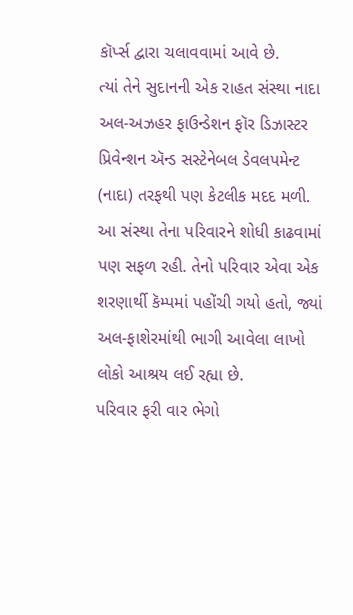કૉર્પ્સ દ્વારા ચલાવવામાં આવે છે.
ત્યાં તેને સુદાનની એક રાહત સંસ્થા નાદા અલ-અઝહર ફાઉન્ડેશન ફૉર ડિઝાસ્ટર પ્રિવેન્શન ઍન્ડ સસ્ટેનેબલ ડેવલપમેન્ટ (નાદા) તરફથી પણ કેટલીક મદદ મળી.
આ સંસ્થા તેના પરિવારને શોધી કાઢવામાં પણ સફળ રહી. તેનો પરિવાર એવા એક શરણાર્થી કૅમ્પમાં પહોંચી ગયો હતો, જ્યાં અલ-ફાશેરમાંથી ભાગી આવેલા લાખો લોકો આશ્રય લઈ રહ્યા છે.
પરિવાર ફરી વાર ભેગો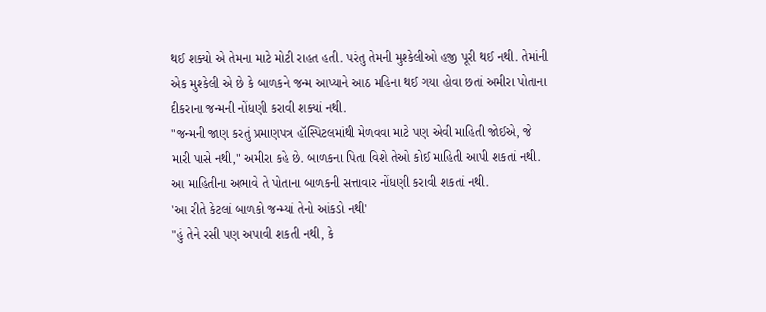થઈ શક્યો એ તેમના માટે મોટી રાહત હતી. પરંતુ તેમની મુશ્કેલીઓ હજી પૂરી થઈ નથી. તેમાંની એક મુશ્કેલી એ છે કે બાળકને જન્મ આપ્યાને આઠ મહિના થઈ ગયા હોવા છતાં અમીરા પોતાના દીકરાના જન્મની નોંધણી કરાવી શક્યાં નથી.
"જન્મની જાણ કરતું પ્રમાણપત્ર હૉસ્પિટલમાંથી મેળવવા માટે પણ એવી માહિતી જોઈએ, જે મારી પાસે નથી," અમીરા કહે છે. બાળકના પિતા વિશે તેઓ કોઈ માહિતી આપી શકતાં નથી.
આ માહિતીના અભાવે તે પોતાના બાળકની સત્તાવાર નોંધણી કરાવી શકતાં નથી.
'આ રીતે કેટલાં બાળકો જન્મ્યાં તેનો આંકડો નથી'
"હું તેને રસી પણ અપાવી શકતી નથી, કે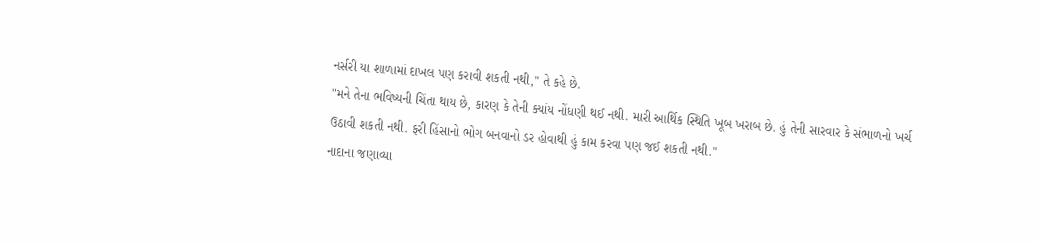નર્સરી યા શાળામાં દાખલ પણ કરાવી શકતી નથી," તે કહે છે.
"મને તેના ભવિષ્યની ચિંતા થાય છે, કારણ કે તેની ક્યાંય નોંધણી થઈ નથી. મારી આર્થિક સ્થિતિ ખૂબ ખરાબ છે. હું તેની સારવાર કે સંભાળનો ખર્ચ ઉઠાવી શકતી નથી. ફરી હિંસાનો ભોગ બનવાનો ડર હોવાથી હું કામ કરવા પણ જઈ શકતી નથી."
નાદાના જણાવ્યા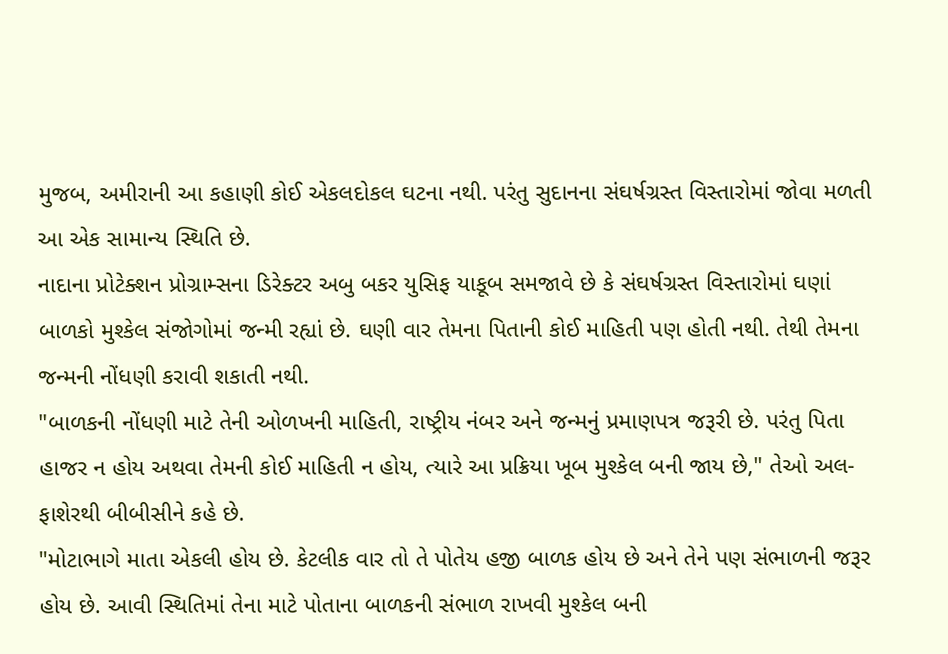મુજબ, અમીરાની આ કહાણી કોઈ એકલદોકલ ઘટના નથી. પરંતુ સુદાનના સંઘર્ષગ્રસ્ત વિસ્તારોમાં જોવા મળતી આ એક સામાન્ય સ્થિતિ છે.
નાદાના પ્રોટેક્શન પ્રોગ્રામ્સના ડિરેક્ટર અબુ બકર યુસિફ યાકૂબ સમજાવે છે કે સંઘર્ષગ્રસ્ત વિસ્તારોમાં ઘણાં બાળકો મુશ્કેલ સંજોગોમાં જન્મી રહ્યાં છે. ઘણી વાર તેમના પિતાની કોઈ માહિતી પણ હોતી નથી. તેથી તેમના જન્મની નોંધણી કરાવી શકાતી નથી.
"બાળકની નોંધણી માટે તેની ઓળખની માહિતી, રાષ્ટ્રીય નંબર અને જન્મનું પ્રમાણપત્ર જરૂરી છે. પરંતુ પિતા હાજર ન હોય અથવા તેમની કોઈ માહિતી ન હોય, ત્યારે આ પ્રક્રિયા ખૂબ મુશ્કેલ બની જાય છે," તેઓ અલ-ફાશેરથી બીબીસીને કહે છે.
"મોટાભાગે માતા એકલી હોય છે. કેટલીક વાર તો તે પોતેય હજી બાળક હોય છે અને તેને પણ સંભાળની જરૂર હોય છે. આવી સ્થિતિમાં તેના માટે પોતાના બાળકની સંભાળ રાખવી મુશ્કેલ બની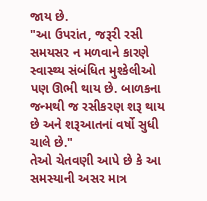જાય છે.
"આ ઉપરાંત, જરૂરી રસી સમયસર ન મળવાને કારણે સ્વાસ્થ્ય સંબંધિત મુશ્કેલીઓ પણ ઊભી થાય છે. બાળકના જન્મથી જ રસીકરણ શરૂ થાય છે અને શરૂઆતનાં વર્ષો સુધી ચાલે છે."
તેઓ ચેતવણી આપે છે કે આ સમસ્યાની અસર માત્ર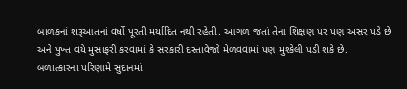બાળકનાં શરૂઆતનાં વર્ષો પૂરતી મર્યાદિત નથી રહેતી. આગળ જતાં તેના શિક્ષણ પર પણ અસર પડે છે અને પુખ્ત વયે મુસાફરી કરવામાં કે સરકારી દસ્તાવેજો મેળવવામાં પણ મુશ્કેલી પડી શકે છે.
બળાત્કારના પરિણામે સુદાનમાં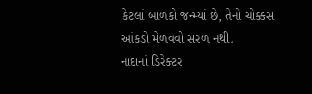કેટલાં બાળકો જન્મ્યાં છે, તેનો ચોક્કસ આંકડો મેળવવો સરળ નથી.
નાદાનાં ડિરેક્ટર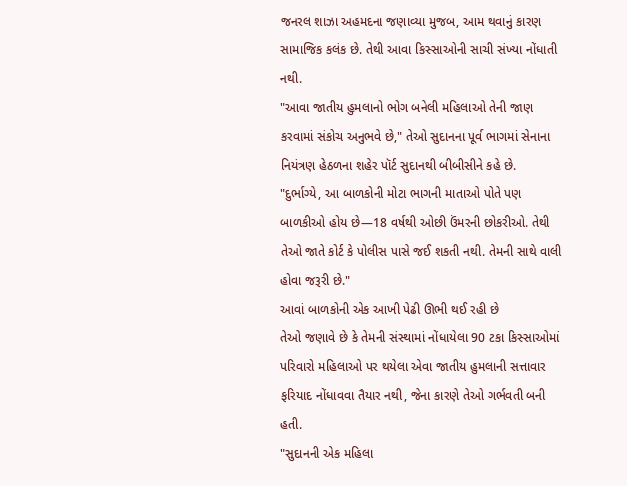જનરલ શાઝા અહમદના જણાવ્યા મુજબ, આમ થવાનું કારણ સામાજિક કલંક છે. તેથી આવા કિસ્સાઓની સાચી સંખ્યા નોંધાતી નથી.
"આવા જાતીય હુમલાનો ભોગ બનેલી મહિલાઓ તેની જાણ કરવામાં સંકોચ અનુભવે છે," તેઓ સુદાનના પૂર્વ ભાગમાં સેનાના નિયંત્રણ હેઠળના શહેર પૉર્ટ સુદાનથી બીબીસીને કહે છે.
"દુર્ભાગ્યે, આ બાળકોની મોટા ભાગની માતાઓ પોતે પણ બાળકીઓ હોય છે—18 વર્ષથી ઓછી ઉંમરની છોકરીઓ. તેથી તેઓ જાતે કોર્ટ કે પોલીસ પાસે જઈ શકતી નથી. તેમની સાથે વાલી હોવા જરૂરી છે."
આવાં બાળકોની એક આખી પેઢી ઊભી થઈ રહી છે
તેઓ જણાવે છે કે તેમની સંસ્થામાં નોંધાયેલા 90 ટકા કિસ્સાઓમાં પરિવારો મહિલાઓ પર થયેલા એવા જાતીય હુમલાની સત્તાવાર ફરિયાદ નોંધાવવા તૈયાર નથી, જેના કારણે તેઓ ગર્ભવતી બની હતી.
"સુદાનની એક મહિલા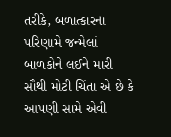તરીકે, બળાત્કારના પરિણામે જન્મેલાં બાળકોને લઈને મારી સૌથી મોટી ચિંતા એ છે કે આપણી સામે એવી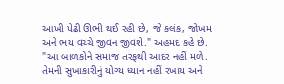આખી પેઢી ઊભી થઈ રહી છે, જે કલંક, જોખમ અને ભય વચ્ચે જીવન જીવશે." અહમદ કહે છે.
"આ બાળકોને સમાજ તરફથી આદર નહીં મળે. તેમની સુખાકારીનું યોગ્ય ધ્યાન નહીં રખાય અને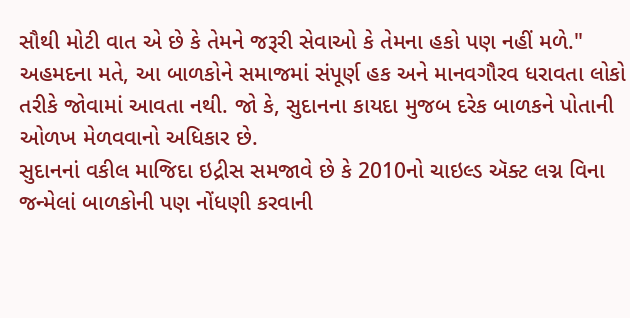સૌથી મોટી વાત એ છે કે તેમને જરૂરી સેવાઓ કે તેમના હકો પણ નહીં મળે."
અહમદના મતે, આ બાળકોને સમાજમાં સંપૂર્ણ હક અને માનવગૌરવ ધરાવતા લોકો તરીકે જોવામાં આવતા નથી. જો કે, સુદાનના કાયદા મુજબ દરેક બાળકને પોતાની ઓળખ મેળવવાનો અધિકાર છે.
સુદાનનાં વકીલ માજિદા ઇદ્રીસ સમજાવે છે કે 2010નો ચાઇલ્ડ ઍક્ટ લગ્ન વિના જન્મેલાં બાળકોની પણ નોંધણી કરવાની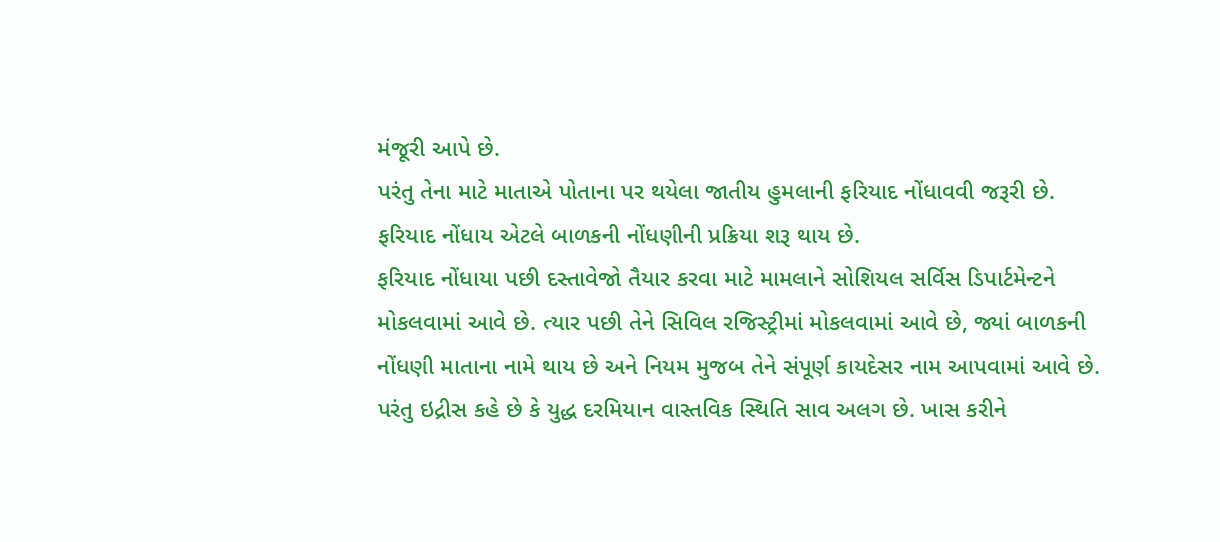મંજૂરી આપે છે.
પરંતુ તેના માટે માતાએ પોતાના પર થયેલા જાતીય હુમલાની ફરિયાદ નોંધાવવી જરૂરી છે. ફરિયાદ નોંધાય એટલે બાળકની નોંધણીની પ્રક્રિયા શરૂ થાય છે.
ફરિયાદ નોંધાયા પછી દસ્તાવેજો તૈયાર કરવા માટે મામલાને સોશિયલ સર્વિસ ડિપાર્ટમેન્ટને મોકલવામાં આવે છે. ત્યાર પછી તેને સિવિલ રજિસ્ટ્રીમાં મોકલવામાં આવે છે, જ્યાં બાળકની નોંધણી માતાના નામે થાય છે અને નિયમ મુજબ તેને સંપૂર્ણ કાયદેસર નામ આપવામાં આવે છે.
પરંતુ ઇદ્રીસ કહે છે કે યુદ્ધ દરમિયાન વાસ્તવિક સ્થિતિ સાવ અલગ છે. ખાસ કરીને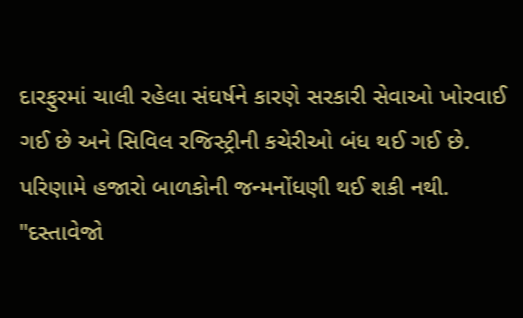દારફુરમાં ચાલી રહેલા સંઘર્ષને કારણે સરકારી સેવાઓ ખોરવાઈ ગઈ છે અને સિવિલ રજિસ્ટ્રીની કચેરીઓ બંધ થઈ ગઈ છે. પરિણામે હજારો બાળકોની જન્મનોંધણી થઈ શકી નથી.
"દસ્તાવેજો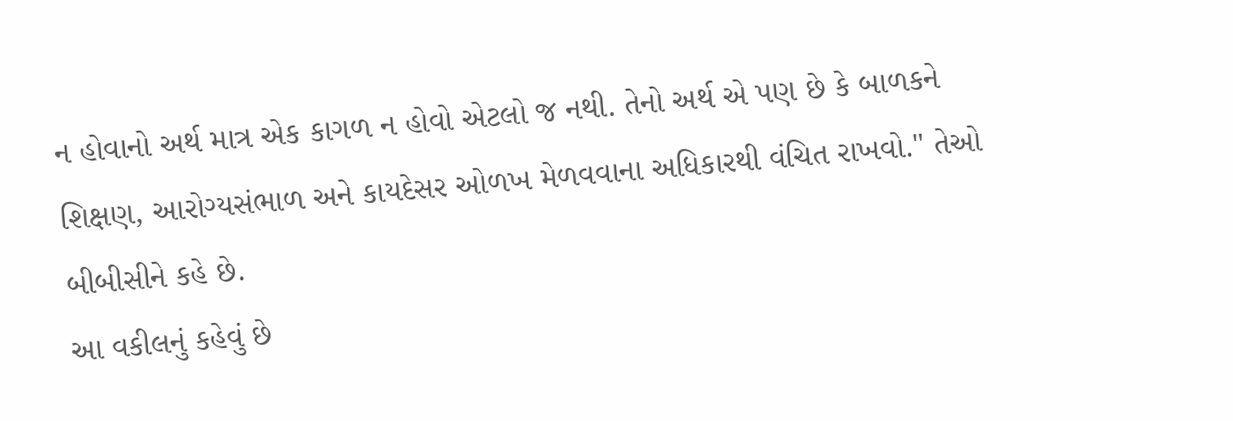ન હોવાનો અર્થ માત્ર એક કાગળ ન હોવો એટલો જ નથી. તેનો અર્થ એ પણ છે કે બાળકને શિક્ષણ, આરોગ્યસંભાળ અને કાયદેસર ઓળખ મેળવવાના અધિકારથી વંચિત રાખવો." તેઓ બીબીસીને કહે છે.
આ વકીલનું કહેવું છે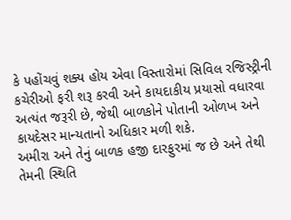કે પહોંચવું શક્ય હોય એવા વિસ્તારોમાં સિવિલ રજિસ્ટ્રીની કચેરીઓ ફરી શરૂ કરવી અને કાયદાકીય પ્રયાસો વધારવા અત્યંત જરૂરી છે, જેથી બાળકોને પોતાની ઓળખ અને કાયદેસર માન્યતાનો અધિકાર મળી શકે.
અમીરા અને તેનું બાળક હજી દારફુરમાં જ છે અને તેથી તેમની સ્થિતિ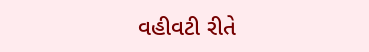વહીવટી રીતે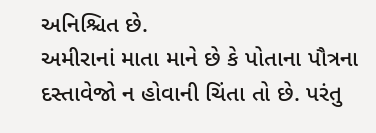અનિશ્ચિત છે.
અમીરાનાં માતા માને છે કે પોતાના પૌત્રના દસ્તાવેજો ન હોવાની ચિંતા તો છે. પરંતુ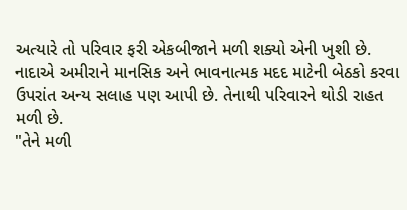અત્યારે તો પરિવાર ફરી એકબીજાને મળી શક્યો એની ખુશી છે.
નાદાએ અમીરાને માનસિક અને ભાવનાત્મક મદદ માટેની બેઠકો કરવા ઉપરાંત અન્ય સલાહ પણ આપી છે. તેનાથી પરિવારને થોડી રાહત મળી છે.
"તેને મળી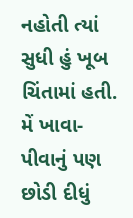નહોતી ત્યાં સુધી હું ખૂબ ચિંતામાં હતી. મેં ખાવા-પીવાનું પણ છોડી દીધું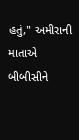હતું," અમીરાની માતાએ બીબીસીને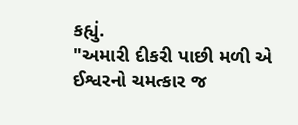કહ્યું.
"અમારી દીકરી પાછી મળી એ ઈશ્વરનો ચમત્કાર જ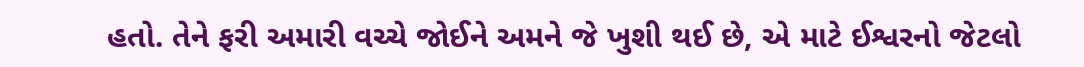હતો. તેને ફરી અમારી વચ્ચે જોઈને અમને જે ખુશી થઈ છે, એ માટે ઈશ્વરનો જેટલો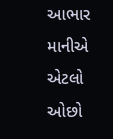આભાર માનીએ એટલો ઓછો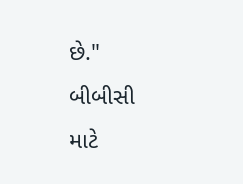છે."
બીબીસી માટે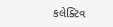કલેક્ટિવ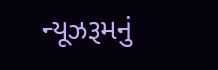ન્યૂઝરૂમનું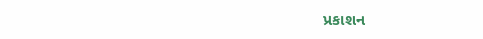પ્રકાશન